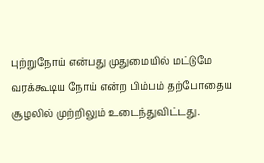புற்றுநோய் என்பது முதுமையில் மட்டுமே வரக்கூடிய நோய் என்ற பிம்பம் தற்போதைய சூழலில் முற்றிலும் உடைந்துவிட்டது.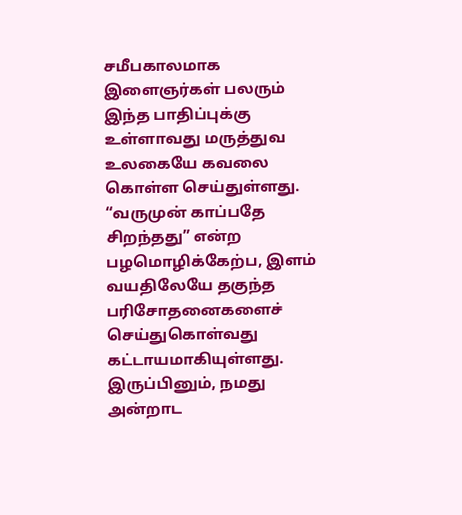சமீபகாலமாக இளைஞர்கள் பலரும் இந்த பாதிப்புக்கு உள்ளாவது மருத்துவ உலகையே கவலை கொள்ள செய்துள்ளது. “வருமுன் காப்பதே சிறந்தது” என்ற பழமொழிக்கேற்ப, இளம் வயதிலேயே தகுந்த பரிசோதனைகளைச் செய்துகொள்வது கட்டாயமாகியுள்ளது. இருப்பினும், நமது அன்றாட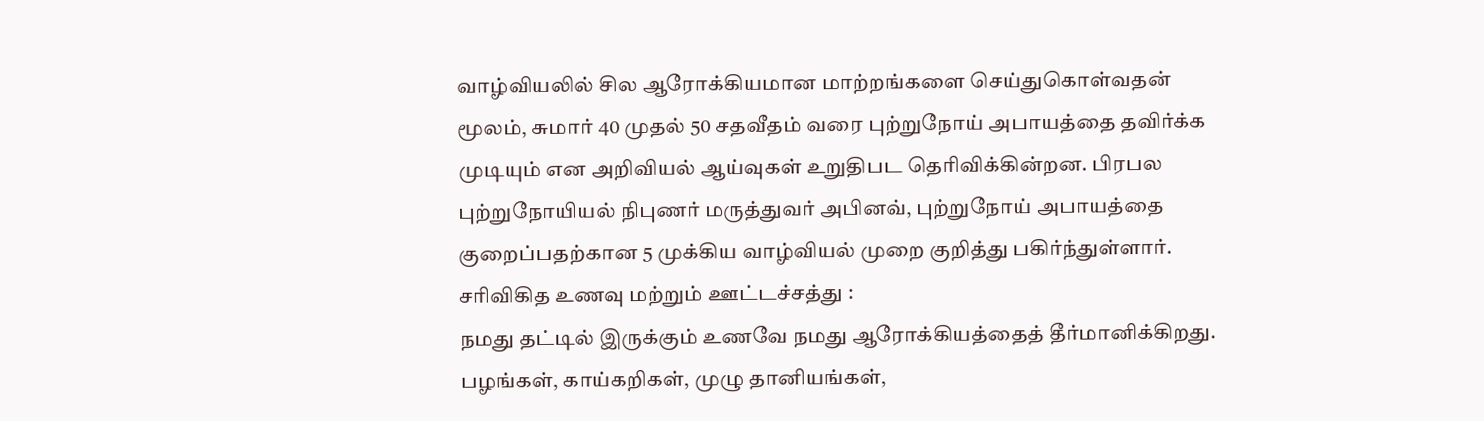வாழ்வியலில் சில ஆரோக்கியமான மாற்றங்களை செய்துகொள்வதன் மூலம், சுமார் 40 முதல் 50 சதவீதம் வரை புற்றுநோய் அபாயத்தை தவிர்க்க முடியும் என அறிவியல் ஆய்வுகள் உறுதிபட தெரிவிக்கின்றன. பிரபல புற்றுநோயியல் நிபுணர் மருத்துவர் அபினவ், புற்றுநோய் அபாயத்தை குறைப்பதற்கான 5 முக்கிய வாழ்வியல் முறை குறித்து பகிர்ந்துள்ளார்.
சரிவிகித உணவு மற்றும் ஊட்டச்சத்து :
நமது தட்டில் இருக்கும் உணவே நமது ஆரோக்கியத்தைத் தீர்மானிக்கிறது. பழங்கள், காய்கறிகள், முழு தானியங்கள்,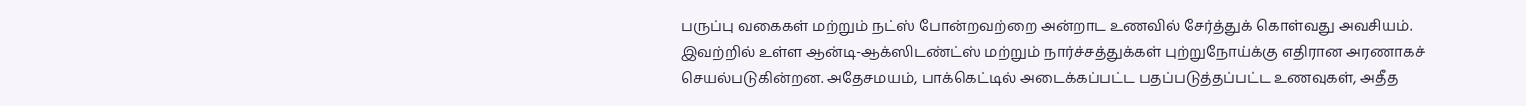பருப்பு வகைகள் மற்றும் நட்ஸ் போன்றவற்றை அன்றாட உணவில் சேர்த்துக் கொள்வது அவசியம். இவற்றில் உள்ள ஆன்டி-ஆக்ஸிடண்ட்ஸ் மற்றும் நார்ச்சத்துக்கள் புற்றுநோய்க்கு எதிரான அரணாகச் செயல்படுகின்றன. அதேசமயம், பாக்கெட்டில் அடைக்கப்பட்ட பதப்படுத்தப்பட்ட உணவுகள், அதீத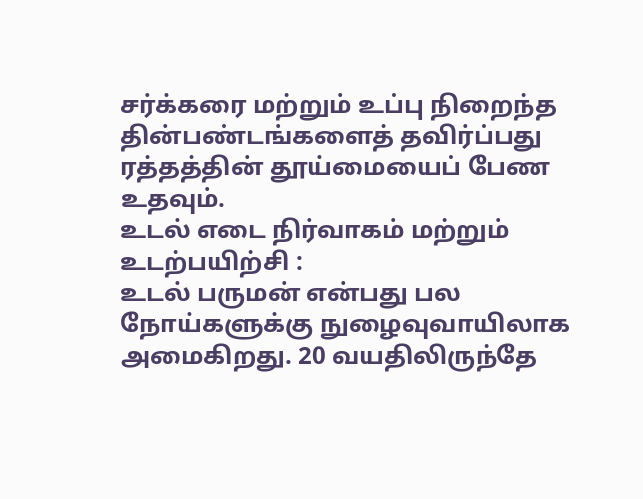சர்க்கரை மற்றும் உப்பு நிறைந்த தின்பண்டங்களைத் தவிர்ப்பது ரத்தத்தின் தூய்மையைப் பேண உதவும்.
உடல் எடை நிர்வாகம் மற்றும் உடற்பயிற்சி :
உடல் பருமன் என்பது பல நோய்களுக்கு நுழைவுவாயிலாக அமைகிறது. 20 வயதிலிருந்தே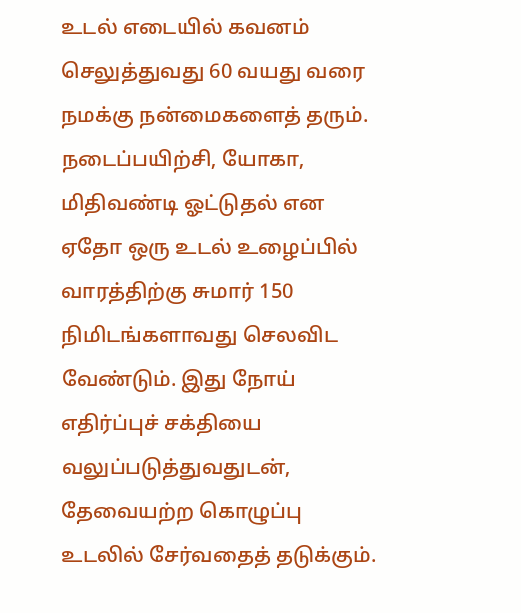உடல் எடையில் கவனம் செலுத்துவது 60 வயது வரை நமக்கு நன்மைகளைத் தரும். நடைப்பயிற்சி, யோகா, மிதிவண்டி ஓட்டுதல் என ஏதோ ஒரு உடல் உழைப்பில் வாரத்திற்கு சுமார் 150 நிமிடங்களாவது செலவிட வேண்டும். இது நோய் எதிர்ப்புச் சக்தியை வலுப்படுத்துவதுடன், தேவையற்ற கொழுப்பு உடலில் சேர்வதைத் தடுக்கும்.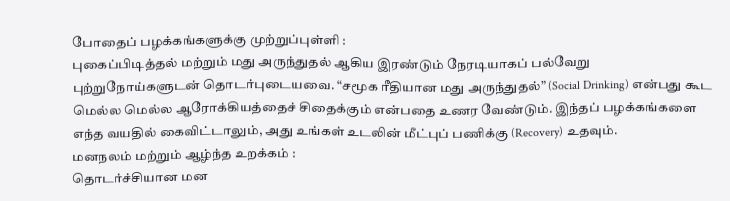போதைப் பழக்கங்களுக்கு முற்றுப்புள்ளி :
புகைப்பிடித்தல் மற்றும் மது அருந்துதல் ஆகிய இரண்டும் நேரடியாகப் பல்வேறு புற்றுநோய்களுடன் தொடர்புடையவை. “சமூக ரீதியான மது அருந்துதல்” (Social Drinking) என்பது கூட மெல்ல மெல்ல ஆரோக்கியத்தைச் சிதைக்கும் என்பதை உணர வேண்டும். இந்தப் பழக்கங்களை எந்த வயதில் கைவிட்டாலும், அது உங்கள் உடலின் மீட்புப் பணிக்கு (Recovery) உதவும்.
மனநலம் மற்றும் ஆழ்ந்த உறக்கம் :
தொடர்ச்சியான மன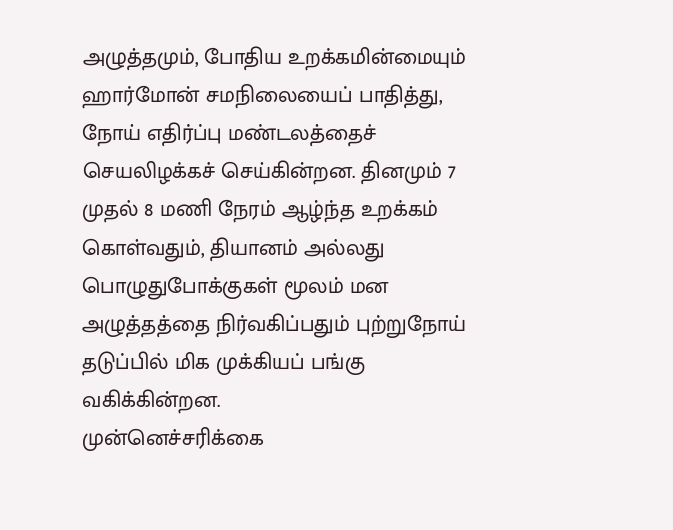அழுத்தமும், போதிய உறக்கமின்மையும் ஹார்மோன் சமநிலையைப் பாதித்து, நோய் எதிர்ப்பு மண்டலத்தைச் செயலிழக்கச் செய்கின்றன. தினமும் 7 முதல் 8 மணி நேரம் ஆழ்ந்த உறக்கம் கொள்வதும், தியானம் அல்லது பொழுதுபோக்குகள் மூலம் மன அழுத்தத்தை நிர்வகிப்பதும் புற்றுநோய் தடுப்பில் மிக முக்கியப் பங்கு வகிக்கின்றன.
முன்னெச்சரிக்கை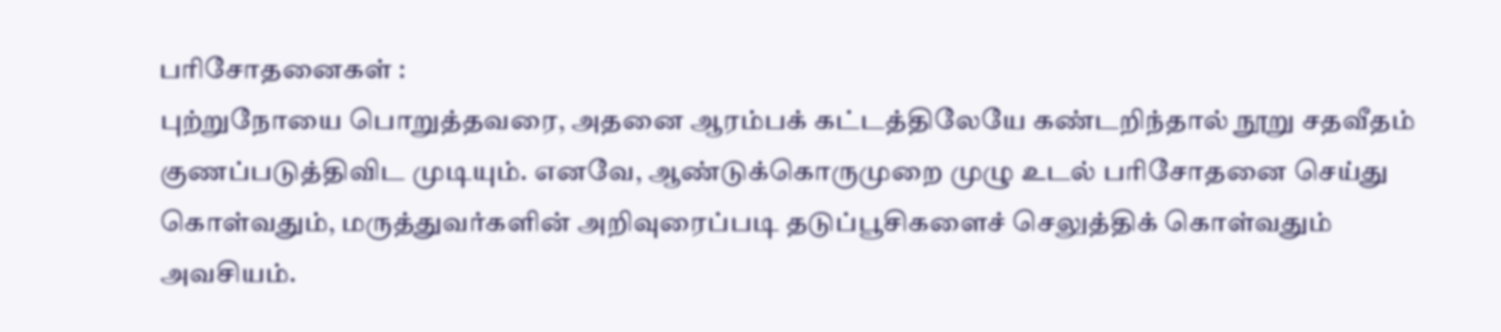பரிசோதனைகள் :
புற்றுநோயை பொறுத்தவரை, அதனை ஆரம்பக் கட்டத்திலேயே கண்டறிந்தால் நூறு சதவீதம் குணப்படுத்திவிட முடியும். எனவே, ஆண்டுக்கொருமுறை முழு உடல் பரிசோதனை செய்து கொள்வதும், மருத்துவர்களின் அறிவுரைப்படி தடுப்பூசிகளைச் செலுத்திக் கொள்வதும் அவசியம்.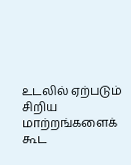உடலில் ஏற்படும் சிறிய மாற்றங்களைக் கூட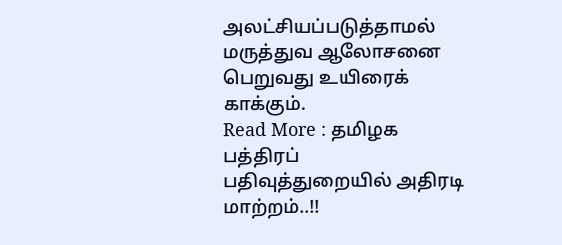அலட்சியப்படுத்தாமல் மருத்துவ ஆலோசனை பெறுவது உயிரைக் காக்கும்.
Read More : தமிழக பத்திரப் பதிவுத்துறையில் அதிரடி மாற்றம்..!!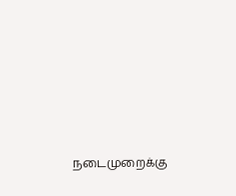நடைமுறைக்கு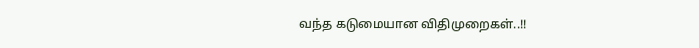வந்த கடுமையான விதிமுறைகள்..!!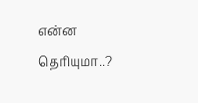என்ன தெரியுமா..?